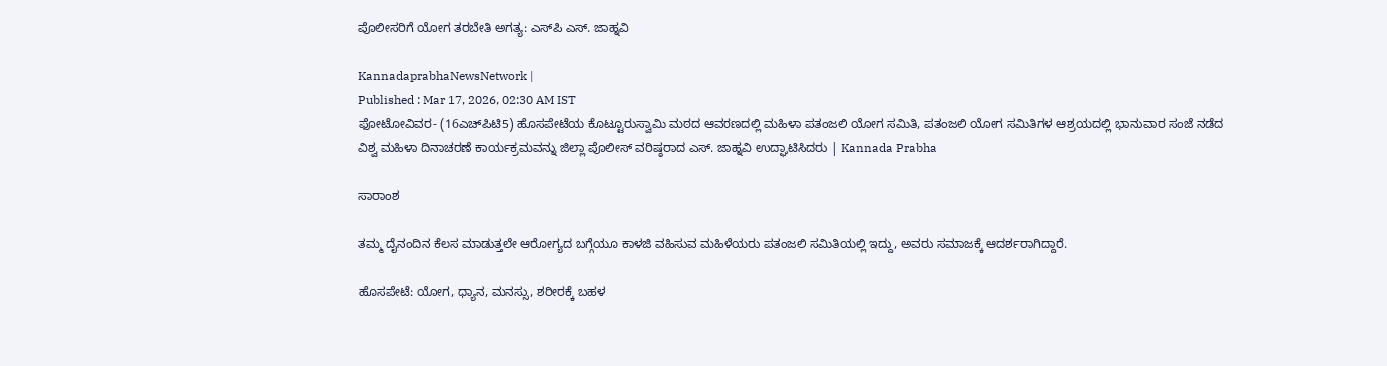ಪೊಲೀಸರಿಗೆ ಯೋಗ ತರಬೇತಿ ಅಗತ್ಯ: ಎಸ್‌ಪಿ ಎಸ್. ಜಾಹ್ನವಿ

KannadaprabhaNewsNetwork |
Published : Mar 17, 2026, 02:30 AM IST
ಫೋಟೋವಿವರ- (16ಎಚ್‌ಪಿಟಿ5) ಹೊಸಪೇಟೆಯ ಕೊಟ್ಟೂರುಸ್ವಾಮಿ ಮಠದ ಆವರಣದಲ್ಲಿ ಮಹಿಳಾ ಪತಂಜಲಿ ಯೋಗ ಸಮಿತಿ, ಪತಂಜಲಿ ಯೋಗ ಸಮಿತಿಗಳ ಆಶ್ರಯದಲ್ಲಿ ಭಾನುವಾರ ಸಂಜೆ ನಡೆದ ವಿಶ್ವ ಮಹಿಳಾ ದಿನಾಚರಣೆ ಕಾರ್ಯಕ್ರಮವನ್ನು ಜಿಲ್ಲಾ ಪೊಲೀಸ್‌ ವರಿಷ್ಠರಾದ ಎಸ್. ಜಾಹ್ನವಿ ಉದ್ಘಾಟಿಸಿದರು | Kannada Prabha

ಸಾರಾಂಶ

ತಮ್ಮ ದೈನಂದಿನ ಕೆಲಸ ಮಾಡುತ್ತಲೇ ಆರೋಗ್ಯದ ಬಗ್ಗೆಯೂ ಕಾಳಜಿ ವಹಿಸುವ ಮಹಿಳೆಯರು ಪತಂಜಲಿ ಸಮಿತಿಯಲ್ಲಿ ಇದ್ದು, ಅವರು ಸಮಾಜಕ್ಕೆ ಆದರ್ಶರಾಗಿದ್ದಾರೆ.

ಹೊಸಪೇಟೆ: ಯೋಗ, ಧ್ಯಾನ, ಮನಸ್ಸು, ಶರೀರಕ್ಕೆ ಬಹಳ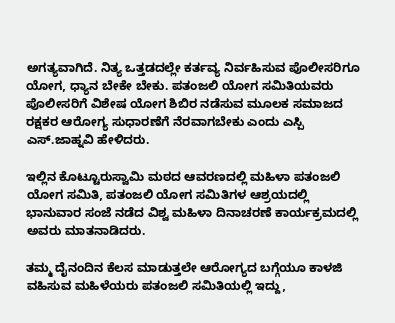ಅಗತ್ಯವಾಗಿದೆ. ನಿತ್ಯ ಒತ್ತಡದಲ್ಲೇ ಕರ್ತವ್ಯ ನಿರ್ವಹಿಸುವ ಪೊಲೀಸರಿಗೂ ಯೋಗ, ಧ್ಯಾನ ಬೇಕೇ ಬೇಕು. ಪತಂಜಲಿ ಯೋಗ ಸಮಿತಿಯವರು ಪೊಲೀಸರಿಗೆ ವಿಶೇಷ ಯೋಗ ಶಿಬಿರ ನಡೆಸುವ ಮೂಲಕ ಸಮಾಜದ ರಕ್ಷಕರ ಆರೋಗ್ಯ ಸುಧಾರಣೆಗೆ ನೆರವಾಗಬೇಕು ಎಂದು ಎಸ್ಪಿ ಎಸ್.ಜಾಹ್ನವಿ ಹೇಳಿದರು.

ಇಲ್ಲಿನ ಕೊಟ್ಟೂರುಸ್ವಾಮಿ ಮಠದ ಆವರಣದಲ್ಲಿ ಮಹಿಳಾ ಪತಂಜಲಿ ಯೋಗ ಸಮಿತಿ, ಪತಂಜಲಿ ಯೋಗ ಸಮಿತಿಗಳ ಆಶ್ರಯದಲ್ಲಿ ಭಾನುವಾರ ಸಂಜೆ ನಡೆದ ವಿಶ್ವ ಮಹಿಳಾ ದಿನಾಚರಣೆ ಕಾರ್ಯಕ್ರಮದಲ್ಲಿ ಅವರು ಮಾತನಾಡಿದರು.

ತಮ್ಮ ದೈನಂದಿನ ಕೆಲಸ ಮಾಡುತ್ತಲೇ ಆರೋಗ್ಯದ ಬಗ್ಗೆಯೂ ಕಾಳಜಿ ವಹಿಸುವ ಮಹಿಳೆಯರು ಪತಂಜಲಿ ಸಮಿತಿಯಲ್ಲಿ ಇದ್ದು,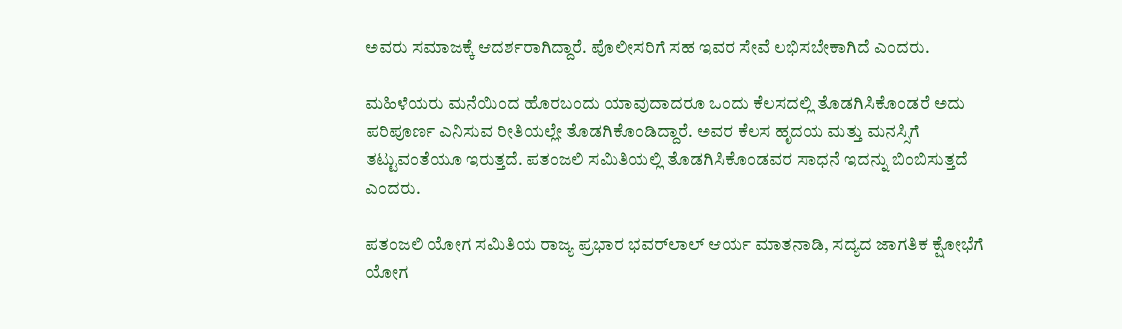ಅವರು ಸಮಾಜಕ್ಕೆ ಆದರ್ಶರಾಗಿದ್ದಾರೆ. ಪೊಲೀಸರಿಗೆ ಸಹ ಇವರ ಸೇವೆ ಲಭಿಸಬೇಕಾಗಿದೆ ಎಂದರು.

ಮಹಿಳೆಯರು ಮನೆಯಿಂದ ಹೊರಬಂದು ಯಾವುದಾದರೂ ಒಂದು ಕೆಲಸದಲ್ಲಿ ತೊಡಗಿಸಿಕೊಂಡರೆ ಅದು ಪರಿಪೂರ್ಣ ಎನಿಸುವ ರೀತಿಯಲ್ಲೇ ತೊಡಗಿಕೊಂಡಿದ್ದಾರೆ. ಅವರ ಕೆಲಸ ಹೃದಯ ಮತ್ತು ಮನಸ್ಸಿಗೆ ತಟ್ಟುವಂತೆಯೂ ಇರುತ್ತದೆ. ಪತಂಜಲಿ ಸಮಿತಿಯಲ್ಲಿ ತೊಡಗಿಸಿಕೊಂಡವರ ಸಾಧನೆ ಇದನ್ನು ಬಿಂಬಿಸುತ್ತದೆ ಎಂದರು.

ಪತಂಜಲಿ ಯೋಗ ಸಮಿತಿಯ ರಾಜ್ಯ ಪ್ರಭಾರ ಭವರ್‌ಲಾಲ್ ಆರ್ಯ ಮಾತನಾಡಿ, ಸದ್ಯದ ಜಾಗತಿಕ ಕ್ಷೋಭೆಗೆ ಯೋಗ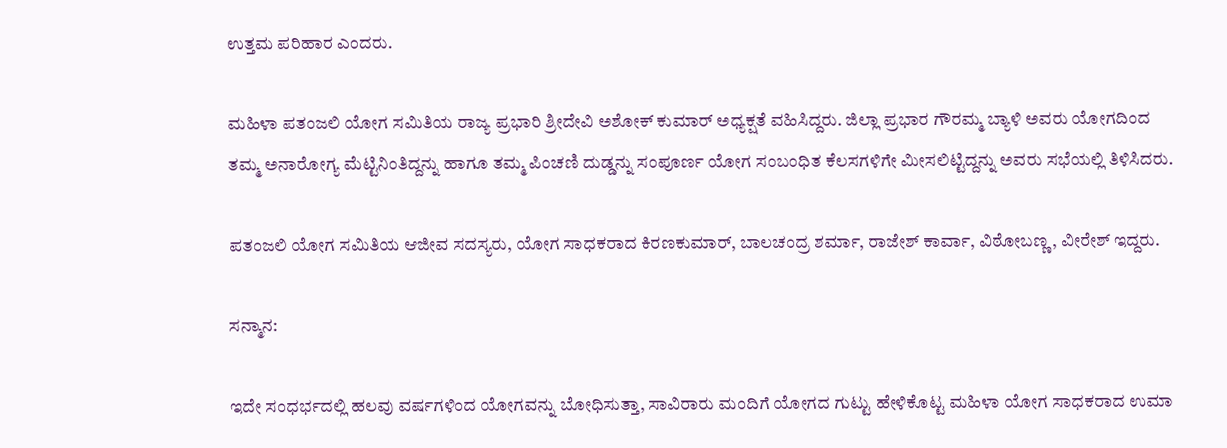ಉತ್ತಮ ಪರಿಹಾರ ಎಂದರು.

ಮಹಿಳಾ ಪತಂಜಲಿ ಯೋಗ ಸಮಿತಿಯ ರಾಜ್ಯ ಪ್ರಭಾರಿ ಶ್ರೀದೇವಿ ಅಶೋಕ್‌ ಕುಮಾರ್ ಅಧ್ಯಕ್ಷತೆ ವಹಿಸಿದ್ದರು. ಜಿಲ್ಲಾ ಪ್ರಭಾರ ಗೌರಮ್ಮ ಬ್ಯಾಳಿ ಅವರು ಯೋಗದಿಂದ ತಮ್ಮ ಅನಾರೋಗ್ಯ ಮೆಟ್ಟಿನಿಂತಿದ್ದನ್ನು ಹಾಗೂ ತಮ್ಮ ಪಿಂಚಣಿ ದುಡ್ಡನ್ನು ಸಂಪೂರ್ಣ ಯೋಗ ಸಂಬಂಧಿತ ಕೆಲಸಗಳಿಗೇ ಮೀಸಲಿಟ್ಟಿದ್ದನ್ನು ಅವರು ಸಭೆಯಲ್ಲಿ ತಿಳಿಸಿದರು.

ಪತಂಜಲಿ ಯೋಗ ಸಮಿತಿಯ ಆಜೀವ ಸದಸ್ಯರು, ಯೋಗ ಸಾಧಕರಾದ ಕಿರಣಕುಮಾರ್, ಬಾಲಚಂದ್ರ ಶರ್ಮಾ, ರಾಜೇಶ್ ಕಾರ್ವಾ, ವಿಠೋಬಣ್ಣ, ವೀರೇಶ್‌ ಇದ್ದರು.

ಸನ್ಮಾನ:

ಇದೇ ಸಂಧರ್ಭದಲ್ಲಿ ಹಲವು ವರ್ಷಗಳಿಂದ ಯೋಗವನ್ನು ಬೋಧಿಸುತ್ತಾ, ಸಾವಿರಾರು ಮಂದಿಗೆ ಯೋಗದ ಗುಟ್ಟು ಹೇಳಿಕೊಟ್ಟ ಮಹಿಳಾ ಯೋಗ ಸಾಧಕರಾದ ಉಮಾ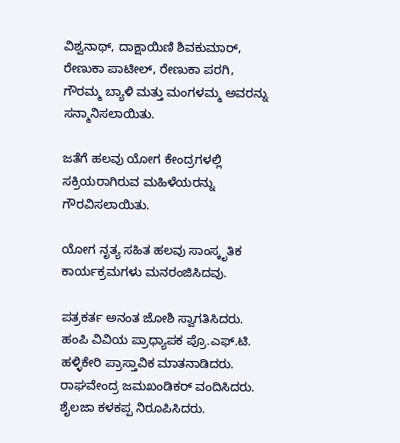ವಿಶ್ವನಾಥ್‌, ದಾಕ್ಷಾಯಿಣಿ ಶಿವಕುಮಾರ್‌, ರೇಣುಕಾ ಪಾಟೀಲ್, ರೇಣುಕಾ ಪರಗಿ, ಗೌರಮ್ಮ ಬ್ಯಾಳಿ ಮತ್ತು ಮಂಗಳಮ್ಮ ಅವರನ್ನು ಸನ್ಮಾನಿಸಲಾಯಿತು.

ಜತೆಗೆ ಹಲವು ಯೋಗ ಕೇಂದ್ರಗಳಲ್ಲಿ ಸಕ್ರಿಯರಾಗಿರುವ ಮಹಿಳೆಯರನ್ನು ಗೌರವಿಸಲಾಯಿತು.

ಯೋಗ ನೃತ್ಯ ಸಹಿತ ಹಲವು ಸಾಂಸ್ಕೃತಿಕ ಕಾರ್ಯಕ್ರಮಗಳು ಮನರಂಜಿಸಿದವು.

ಪತ್ರಕರ್ತ ಅನಂತ ಜೋಶಿ ಸ್ವಾಗತಿಸಿದರು. ಹಂಪಿ ವಿವಿಯ ಪ್ರಾಧ್ಯಾಪಕ ಪ್ರೊ.ಎಫ್‌.ಟಿ. ಹಳ್ಳಿಕೇರಿ ಪ್ರಾಸ್ತಾವಿಕ ಮಾತನಾಡಿದರು. ರಾಘವೇಂದ್ರ ಜಮಖಂಡಿಕರ್‌ ವಂದಿಸಿದರು. ಶೈಲಜಾ ಕಳಕಪ್ಪ ನಿರೂಪಿಸಿದರು.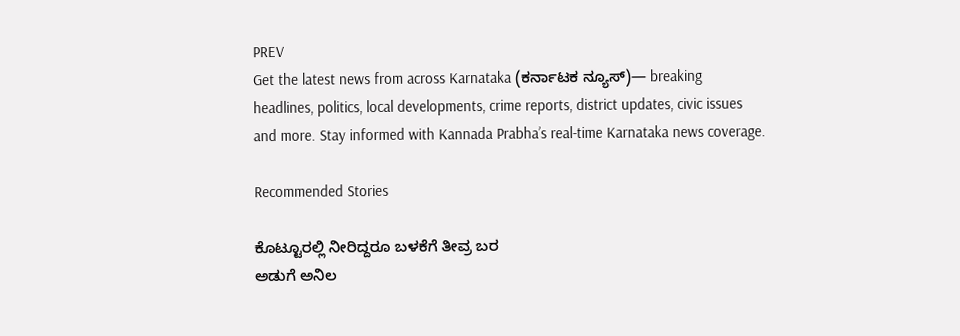PREV
Get the latest news from across Karnataka (ಕರ್ನಾಟಕ ನ್ಯೂಸ್)— breaking headlines, politics, local developments, crime reports, district updates, civic issues and more. Stay informed with Kannada Prabha’s real‑time Karnataka news coverage.

Recommended Stories

ಕೊಟ್ಟೂರಲ್ಲಿ ನೀರಿದ್ದರೂ ಬಳಕೆಗೆ ತೀವ್ರ ಬರ
ಅಡುಗೆ ಅನಿಲ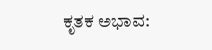ಕೃತಕ ಅಭಾವ: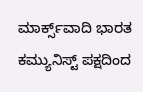ಮಾರ್ಕ್ಸ್‌ವಾದಿ ಭಾರತ ಕಮ್ಯುನಿಸ್ಟ್ ಪಕ್ಷದಿಂದ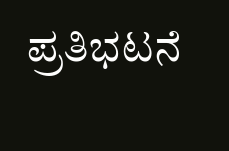ಪ್ರತಿಭಟನೆ